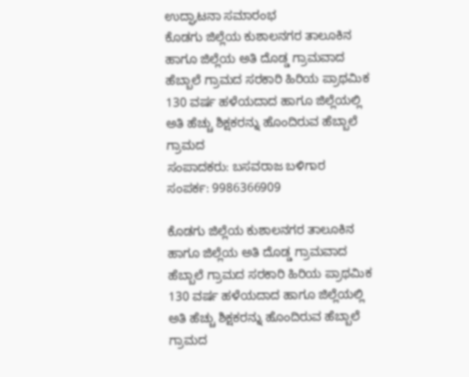ಉದ್ಘಾಟನಾ ಸಮಾರಂಭ
ಕೊಡಗು ಜಿಲ್ಲೆಯ ಕುಶಾಲನಗರ ತಾಲೂಕಿನ ಹಾಗೂ ಜಿಲ್ಲೆಯ ಅತಿ ದೊಡ್ಡ ಗ್ರಾಮವಾದ ಹೆಬ್ಬಾಲೆ ಗ್ರಾಮದ ಸರಕಾರಿ ಹಿರಿಯ ಪ್ರಾಥಮಿಕ 130 ವರ್ಷ ಹಳೆಯದಾದ ಹಾಗೂ ಜಿಲ್ಲೆಯಲ್ಲಿ ಅತಿ ಹೆಚ್ಚು ಶಿಕ್ಷಕರನ್ನು ಹೊಂದಿರುವ ಹೆಬ್ಬಾಲೆ ಗ್ರಾಮದ
ಸಂಪಾದಕರು: ಬಸವರಾಜ ಬಳಿಗಾರ
ಸಂಪರ್ಕ: 9986366909

ಕೊಡಗು ಜಿಲ್ಲೆಯ ಕುಶಾಲನಗರ ತಾಲೂಕಿನ ಹಾಗೂ ಜಿಲ್ಲೆಯ ಅತಿ ದೊಡ್ಡ ಗ್ರಾಮವಾದ ಹೆಬ್ಬಾಲೆ ಗ್ರಾಮದ ಸರಕಾರಿ ಹಿರಿಯ ಪ್ರಾಥಮಿಕ 130 ವರ್ಷ ಹಳೆಯದಾದ ಹಾಗೂ ಜಿಲ್ಲೆಯಲ್ಲಿ ಅತಿ ಹೆಚ್ಚು ಶಿಕ್ಷಕರನ್ನು ಹೊಂದಿರುವ ಹೆಬ್ಬಾಲೆ ಗ್ರಾಮದ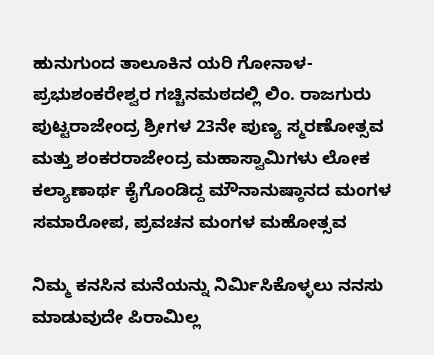ಹುನುಗುಂದ ತಾಲೂಕಿನ ಯರಿ ಗೋನಾಳ- ಪ್ರಭುಶಂಕರೇಶ್ವರ ಗಚ್ಚಿನಮಠದಲ್ಲಿ ಲಿಂ. ರಾಜಗುರು ಪುಟ್ಟರಾಜೇಂದ್ರ ಶ್ರೀಗಳ 23ನೇ ಪುಣ್ಯ ಸ್ಮರಣೋತ್ಸವ ಮತ್ತು ಶಂಕರರಾಜೇಂದ್ರ ಮಹಾಸ್ವಾಮಿಗಳು ಲೋಕ ಕಲ್ಯಾಣಾರ್ಥ ಕೈಗೊಂಡಿದ್ದ ಮೌನಾನುಷ್ಠಾನದ ಮಂಗಳ ಸಮಾರೋಪ, ಪ್ರವಚನ ಮಂಗಳ ಮಹೋತ್ಸವ

ನಿಮ್ಮ ಕನಸಿನ ಮನೆಯನ್ನು ನಿರ್ಮಿಸಿಕೊಳ್ಳಲು ನನಸು ಮಾಡುವುದೇ ಪಿರಾಮಿಲ್ಲ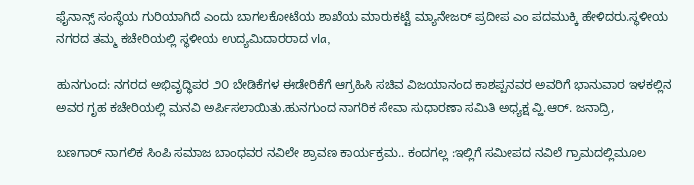ಫೈನಾನ್ಸ್ ಸಂಸ್ಥೆಯ ಗುರಿಯಾಗಿದೆ ಎಂದು ಬಾಗಲಕೋಟೆಯ ಶಾಖೆಯ ಮಾರುಕಟ್ಟೆ ಮ್ಯಾನೇಜರ್ ಪ್ರದೀಪ ಎಂ ಪದಮುಕ್ಕಿ ಹೇಳಿದರು.ಸ್ಥಳೀಯ ನಗರದ ತಮ್ಮ ಕಚೇರಿಯಲ್ಲಿ ಸ್ಥಳೀಯ ಉದ್ಯಮಿದಾರರಾದ vla,

ಹುನಗುಂದ: ನಗರದ ಅಭಿವೃದ್ಧಿಪರ ೨೦ ಬೇಡಿಕೆಗಳ ಈಡೇರಿಕೆಗೆ ಆಗ್ರಹಿಸಿ ಸಚಿವ ವಿಜಯಾನಂದ ಕಾಶಪ್ಪನವರ ಅವರಿಗೆ ಭಾನುವಾರ ಇಳಕಲ್ಲಿನ ಅವರ ಗೃಹ ಕಚೇರಿಯಲ್ಲಿ ಮನವಿ ಅರ್ಪಿಸಲಾಯಿತು.ಹುನಗುಂದ ನಾಗರಿಕ ಸೇವಾ ಸುಧಾರಣಾ ಸಮಿತಿ ಅಧ್ಯಕ್ಷ ವ್ಹಿ.ಆರ್. ಜನಾದ್ರಿ,

ಬಣಗಾರ್ ನಾಗಲಿಕ ಸಿಂಪಿ ಸಮಾಜ ಬಾಂಧವರ ನವಿಲೇ ಶ್ರಾವಣ ಕಾರ್ಯಕ್ರಮ.. ಕಂದಗಲ್ಲ :ಇಲ್ಲಿಗೆ ಸಮೀಪದ ನವಿಲೆ ಗ್ರಾಮದಲ್ಲಿಮೂಲ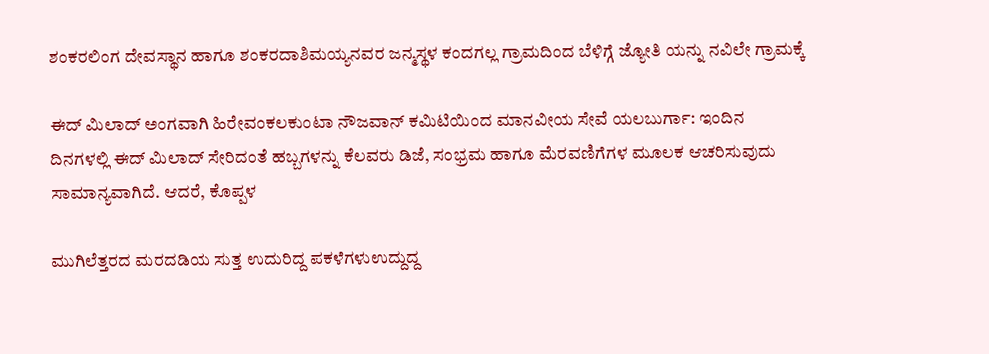ಶಂಕರಲಿಂಗ ದೇವಸ್ಥಾನ ಹಾಗೂ ಶಂಕರದಾಶಿಮಯ್ಯನವರ ಜನ್ಮಸ್ಥಳ ಕಂದಗಲ್ಲ ಗ್ರಾಮದಿಂದ ಬೆಳಿಗ್ಗೆ ಜ್ಯೋತಿ ಯನ್ನು ನವಿಲೇ ಗ್ರಾಮಕ್ಕೆ

ಈದ್ ಮಿಲಾದ್ ಅಂಗವಾಗಿ ಹಿರೇವಂಕಲಕುಂಟಾ ನೌಜವಾನ್ ಕಮಿಟಿಯಿಂದ ಮಾನವೀಯ ಸೇವೆ ಯಲಬುರ್ಗಾ: ಇಂದಿನ ದಿನಗಳಲ್ಲಿ ಈದ್ ಮಿಲಾದ್ ಸೇರಿದಂತೆ ಹಬ್ಬಗಳನ್ನು ಕೆಲವರು ಡಿಜೆ, ಸಂಭ್ರಮ ಹಾಗೂ ಮೆರವಣಿಗೆಗಳ ಮೂಲಕ ಆಚರಿಸುವುದು ಸಾಮಾನ್ಯವಾಗಿದೆ. ಆದರೆ, ಕೊಪ್ಪಳ

ಮುಗಿಲೆತ್ತರದ ಮರದಡಿಯ ಸುತ್ತ ಉದುರಿದ್ದ ಪಕಳೆಗಳುಉದ್ದುದ್ದ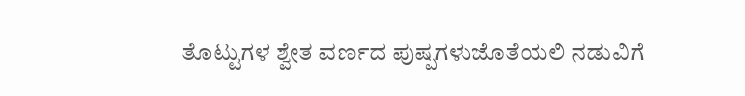ತೊಟ್ಟುಗಳ ಶ್ವೇತ ವರ್ಣದ ಪುಷ್ಪಗಳುಜೊತೆಯಲಿ ನಡುವಿಗೆ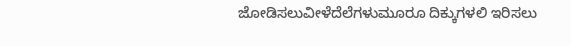ಜೋಡಿಸಲುವೀಳೆದೆಲೆಗಳುಮೂರೂ ದಿಕ್ಕುಗಳಲಿ ಇರಿಸಲು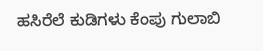ಹಸಿರೆಲೆ ಕುಡಿಗಳು ಕೆಂಪು ಗುಲಾಬಿ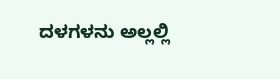ದಳಗಳನು ಅಲ್ಲಲ್ಲಿ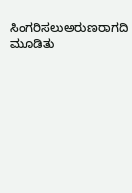ಸಿಂಗರಿಸಲುಅರುಣರಾಗದಿ ಮೂಡಿತು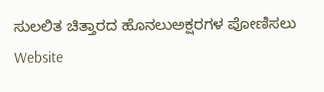ಸುಲಲಿತ ಚಿತ್ತಾರದ ಹೊನಲುಅಕ್ಷರಗಳ ಪೋಣಿಸಲು
Website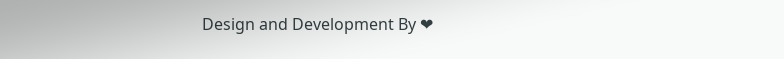Design and Development By ❤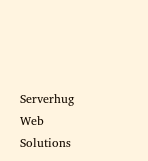Serverhug Web Solutions